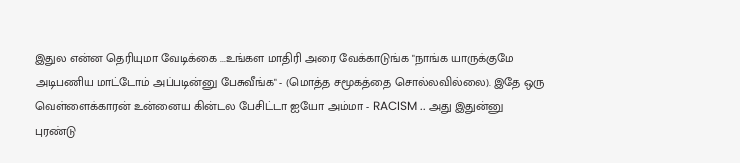இதுல என்ன தெரியுமா வேடிக்கை ...உங்கள மாதிரி அரை வேக்காடுங்க "நாங்க யாருக்குமே அடிபணிய மாட்டோம் அப்படின்னு பேசுவீங்க" - (மொத்த சமூகத்தை சொல்லவில்லை). இதே ஒரு வெள்ளைக்காரன் உன்னைய கின்டல பேசிட்டா ஐயோ அம்மா - RACISM .. அது இதுன்னு புரண்டு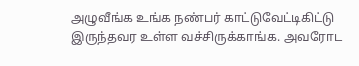அழுவீங்க உங்க நண்பர் காட்டுவேட்டிகிட்டு இருந்தவர உள்ள வச்சிருக்காங்க. அவரோட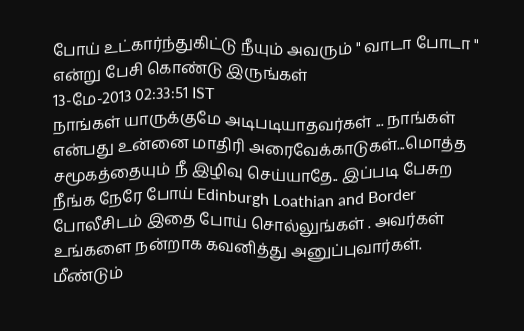போய் உட்கார்ந்துகிட்டு நீயும் அவரும் " வாடா போடா " என்று பேசி கொண்டு இருங்கள்
13-மே-2013 02:33:51 IST
நாங்கள் யாருக்குமே அடிபடியாதவர்கள் ... நாங்கள் என்பது உன்னை மாதிரி அரைவேக்காடுகள்...மொத்த சமூகத்தையும் நீ இழிவு செய்யாதே.. இப்படி பேசுற நீங்க நேரே போய் Edinburgh Loathian and Border போலீசிடம் இதை போய் சொல்லுங்கள் . அவர்கள் உங்களை நன்றாக கவனித்து அனுப்புவார்கள். மீண்டும்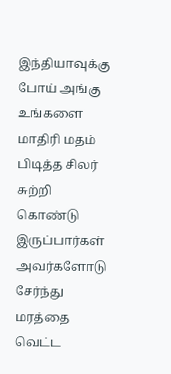இந்தியாவுக்கு போய் அங்கு உங்களை மாதிரி மதம் பிடித்த சிலர் சுற்றி கொண்டு இருப்பார்கள் அவர்களோடு சேர்ந்து மரத்தை வெட்ட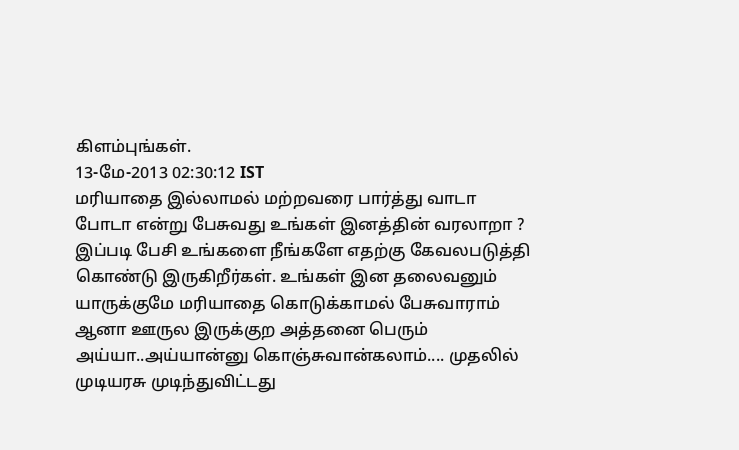கிளம்புங்கள்.
13-மே-2013 02:30:12 IST
மரியாதை இல்லாமல் மற்றவரை பார்த்து வாடா போடா என்று பேசுவது உங்கள் இனத்தின் வரலாறா ? இப்படி பேசி உங்களை நீங்களே எதற்கு கேவலபடுத்தி கொண்டு இருகிறீர்கள். உங்கள் இன தலைவனும் யாருக்குமே மரியாதை கொடுக்காமல் பேசுவாராம் ஆனா ஊருல இருக்குற அத்தனை பெரும் அய்யா..அய்யான்னு கொஞ்சுவான்கலாம்.... முதலில் முடியரசு முடிந்துவிட்டது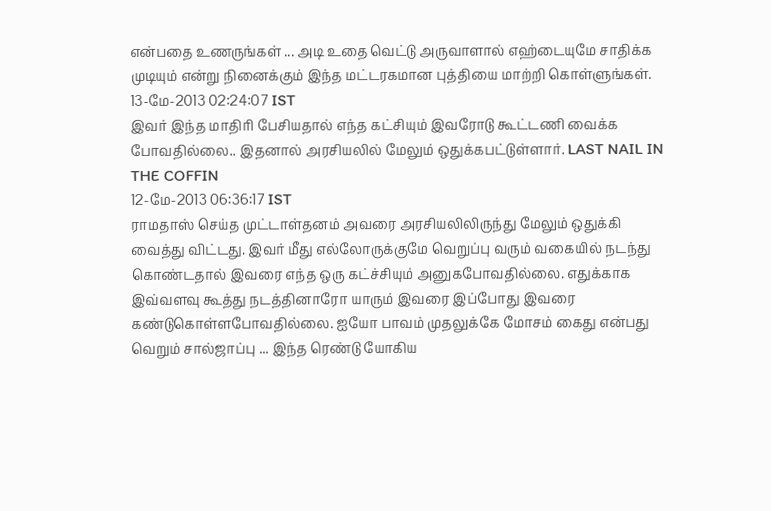என்பதை உணருங்கள் ... அடி உதை வெட்டு அருவாளால் எஹ்டையுமே சாதிக்க முடியும் என்று நினைக்கும் இந்த மட்டரகமான புத்தியை மாற்றி கொள்ளுங்கள்.
13-மே-2013 02:24:07 IST
இவர் இந்த மாதிரி பேசியதால் எந்த கட்சியும் இவரோடு கூட்டணி வைக்க போவதில்லை.. இதனால் அரசியலில் மேலும் ஒதுக்கபட்டுள்ளார். LAST NAIL IN THE COFFIN
12-மே-2013 06:36:17 IST
ராமதாஸ் செய்த முட்டாள்தனம் அவரை அரசியலிலிருந்து மேலும் ஒதுக்கி வைத்து விட்டது. இவர் மீது எல்லோருக்குமே வெறுப்பு வரும் வகையில் நடந்து கொண்டதால் இவரை எந்த ஒரு கட்ச்சியும் அனுகபோவதில்லை. எதுக்காக இவ்வளவு கூத்து நடத்தினாரோ யாரும் இவரை இப்போது இவரை கண்டுகொள்ளபோவதில்லை. ஐயோ பாவம் முதலுக்கே மோசம் கைது என்பது வெறும் சால்ஜாப்பு ... இந்த ரெண்டு யோகிய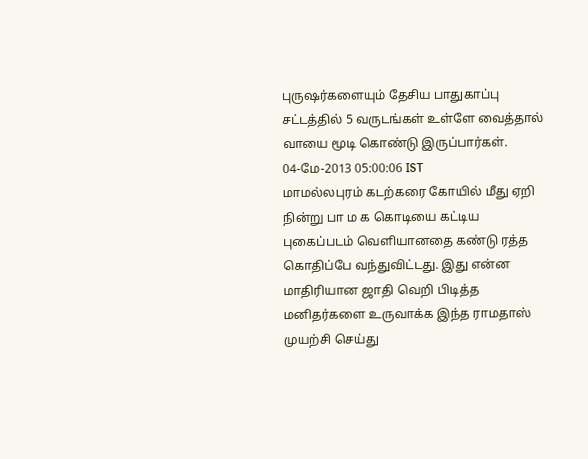புருஷர்களையும் தேசிய பாதுகாப்பு சட்டத்தில் 5 வருடங்கள் உள்ளே வைத்தால் வாயை மூடி கொண்டு இருப்பார்கள்.
04-மே-2013 05:00:06 IST
மாமல்லபுரம் கடற்கரை கோயில் மீது ஏறி நின்று பா ம க கொடியை கட்டிய புகைப்படம் வெளியானதை கண்டு ரத்த கொதிப்பே வந்துவிட்டது. இது என்ன மாதிரியான ஜாதி வெறி பிடித்த மனிதர்களை உருவாக்க இந்த ராமதாஸ் முயற்சி செய்து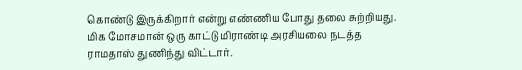கொண்டு இருக்கிறார் என்று எண்ணிய போது தலை சுற்றியது. மிக மோசமான் ஒரு காட்டு மிராண்டி அரசியலை நடத்த ராமதாஸ் துணிந்து விட்டார்.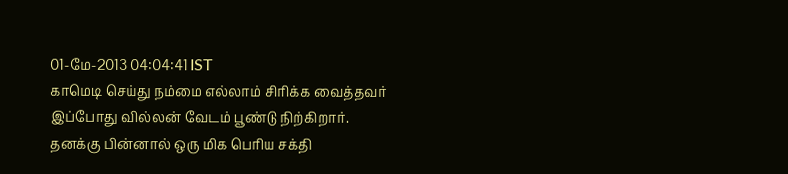01-மே-2013 04:04:41 IST
காமெடி செய்து நம்மை எல்லாம் சிரிக்க வைத்தவர் இப்போது வில்லன் வேடம் பூண்டு நிற்கிறார். தனக்கு பின்னால் ஒரு மிக பெரிய சக்தி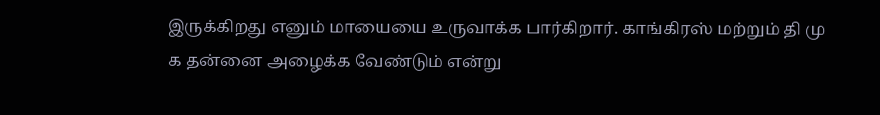இருக்கிறது எனும் மாயையை உருவாக்க பார்கிறார். காங்கிரஸ் மற்றும் தி மு க தன்னை அழைக்க வேண்டும் என்று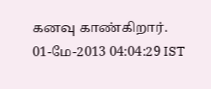கனவு காண்கிறார்.
01-மே-2013 04:04:29 IST